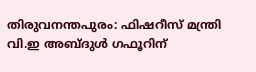തിരുവനന്തപുരം: ഫിഷറീസ് മന്ത്രി വി.ഇ അബ്ദുൾ ഗഫൂറിന്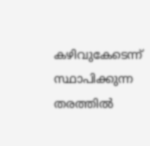കഴിവുകേടെന്ന് സ്ഥാപിക്കുന്ന തരത്തിൽ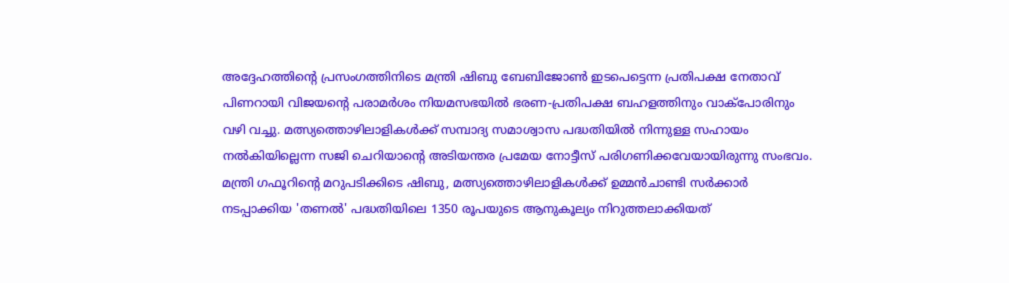അദ്ദേഹത്തിന്റെ പ്രസംഗത്തിനിടെ മന്ത്രി ഷിബു ബേബിജോൺ ഇടപെട്ടെന്ന പ്രതിപക്ഷ നേതാവ് പിണറായി വിജയന്റെ പരാമർശം നിയമസഭയിൽ ഭരണ-പ്രതിപക്ഷ ബഹളത്തിനും വാക്പോരിനും വഴി വച്ചു. മത്സ്യത്തൊഴിലാളികൾക്ക് സമ്പാദ്യ സമാശ്വാസ പദ്ധതിയിൽ നിന്നുള്ള സഹായം നൽകിയില്ലെന്ന സജി ചെറിയാന്റെ അടിയന്തര പ്രമേയ നോട്ടീസ് പരിഗണിക്കവേയായിരുന്നു സംഭവം.
മന്ത്രി ഗഫൂറിന്റെ മറുപടിക്കിടെ ഷിബു, മത്സ്യത്തൊഴിലാളികൾക്ക് ഉമ്മൻചാണ്ടി സർക്കാർ നടപ്പാക്കിയ 'തണൽ' പദ്ധതിയിലെ 1350 രൂപയുടെ ആനുകൂല്യം നിറുത്തലാക്കിയത്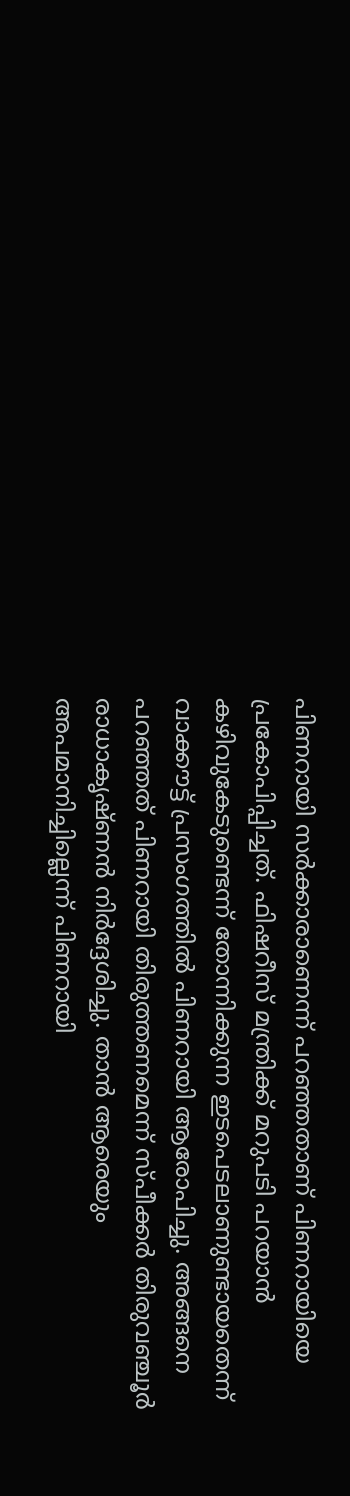പിണറായി സർക്കാരാണെന്ന് പറഞ്ഞതാണ് പിണറായിയെ പ്രകോപിപ്പിച്ചത്. ഫിഷറീസ് മന്ത്രിക്ക് മറുപടി പറയാൻ കഴിവുകേടുണ്ടെന്ന് തോന്നിക്കുന്ന ഇടപെടലാണുണ്ടായതെന്ന് വാക്കൗട്ട് പ്രസംഗത്തിൽ പിണറായി ആരോപിച്ചു. അങ്ങനെ പറഞ്ഞത് പിണറായി തിരുത്തണമെന്ന് സ്പീക്കർ തിരുവഞ്ചൂർ രാധാകൃഷ്ണൻ നിർദ്ദേശിച്ചു. താൻ ആരെയും അപമാനിച്ചില്ലെന്ന് പിണറായി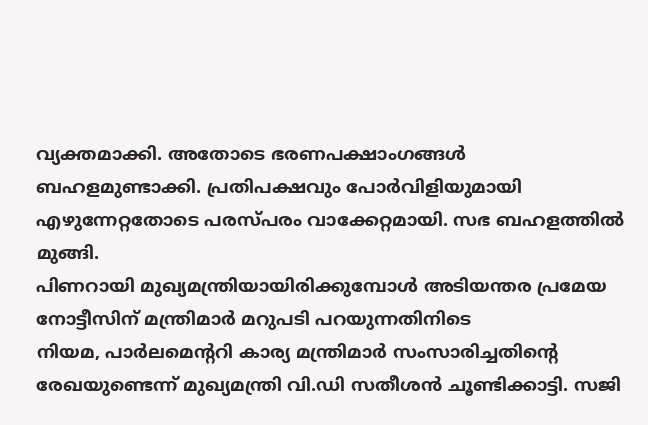വ്യക്തമാക്കി. അതോടെ ഭരണപക്ഷാംഗങ്ങൾ ബഹളമുണ്ടാക്കി. പ്രതിപക്ഷവും പോർവിളിയുമായി എഴുന്നേറ്റതോടെ പരസ്പരം വാക്കേറ്റമായി. സഭ ബഹളത്തിൽ മുങ്ങി.
പിണറായി മുഖ്യമന്ത്രിയായിരിക്കുമ്പോൾ അടിയന്തര പ്രമേയ നോട്ടീസിന് മന്ത്രിമാർ മറുപടി പറയുന്നതിനിടെ
നിയമ, പാർലമെന്ററി കാര്യ മന്ത്രിമാർ സംസാരിച്ചതിന്റെ രേഖയുണ്ടെന്ന് മുഖ്യമന്ത്രി വി.ഡി സതീശൻ ചൂണ്ടിക്കാട്ടി. സജി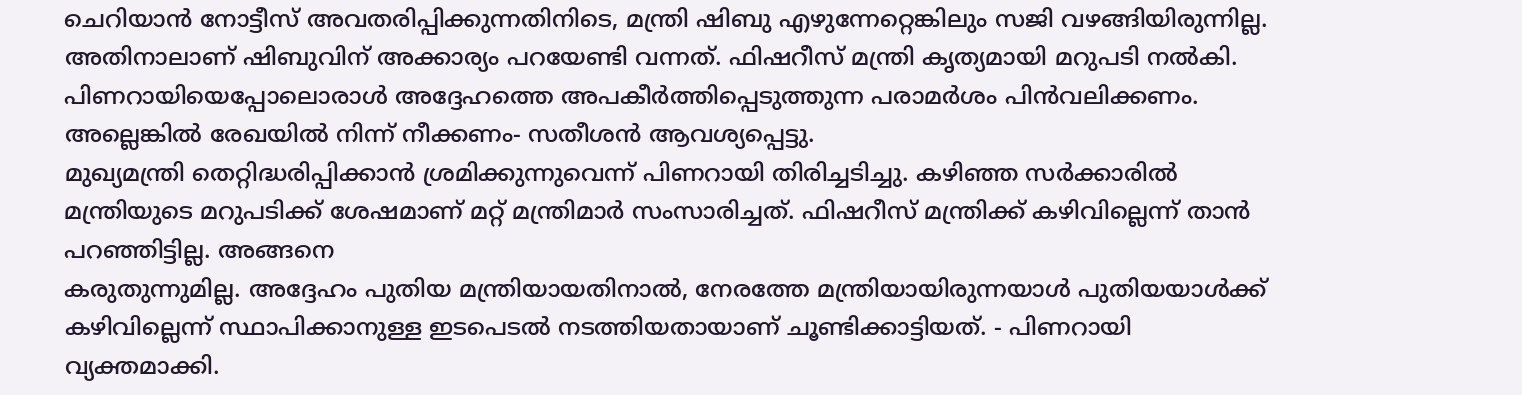ചെറിയാൻ നോട്ടീസ് അവതരിപ്പിക്കുന്നതിനിടെ, മന്ത്രി ഷിബു എഴുന്നേറ്റെങ്കിലും സജി വഴങ്ങിയിരുന്നില്ല. അതിനാലാണ് ഷിബുവിന് അക്കാര്യം പറയേണ്ടി വന്നത്. ഫിഷറീസ് മന്ത്രി കൃത്യമായി മറുപടി നൽകി. പിണറായിയെപ്പോലൊരാൾ അദ്ദേഹത്തെ അപകീർത്തിപ്പെടുത്തുന്ന പരാമർശം പിൻവലിക്കണം. അല്ലെങ്കിൽ രേഖയിൽ നിന്ന് നീക്കണം- സതീശൻ ആവശ്യപ്പെട്ടു.
മുഖ്യമന്ത്രി തെറ്റിദ്ധരിപ്പിക്കാൻ ശ്രമിക്കുന്നുവെന്ന് പിണറായി തിരിച്ചടിച്ചു. കഴിഞ്ഞ സർക്കാരിൽ മന്ത്രിയുടെ മറുപടിക്ക് ശേഷമാണ് മറ്റ് മന്ത്രിമാർ സംസാരിച്ചത്. ഫിഷറീസ് മന്ത്രിക്ക് കഴിവില്ലെന്ന് താൻ പറഞ്ഞിട്ടില്ല. അങ്ങനെ
കരുതുന്നുമില്ല. അദ്ദേഹം പുതിയ മന്ത്രിയായതിനാൽ, നേരത്തേ മന്ത്രിയായിരുന്നയാൾ പുതിയയാൾക്ക് കഴിവില്ലെന്ന് സ്ഥാപിക്കാനുള്ള ഇടപെടൽ നടത്തിയതായാണ് ചൂണ്ടിക്കാട്ടിയത്. - പിണറായി വ്യക്തമാക്കി.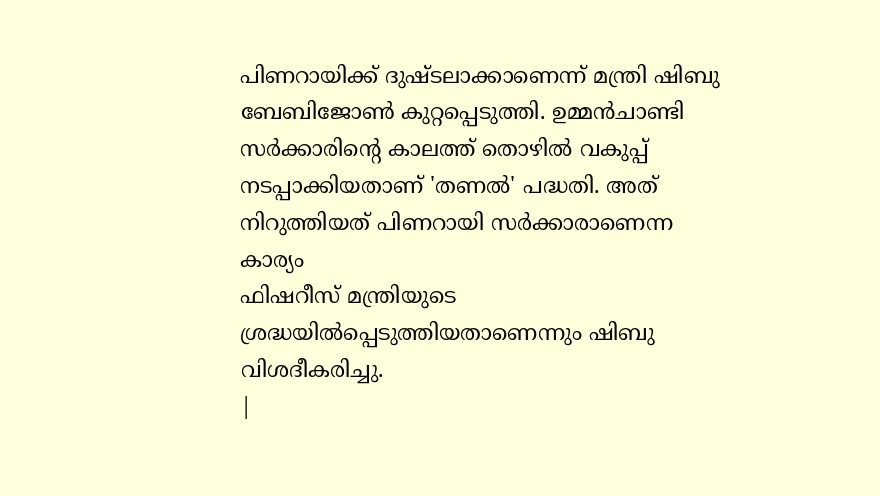പിണറായിക്ക് ദുഷ്ടലാക്കാണെന്ന് മന്ത്രി ഷിബു ബേബിജോൺ കുറ്റപ്പെടുത്തി. ഉമ്മൻചാണ്ടി സർക്കാരിന്റെ കാലത്ത് തൊഴിൽ വകുപ്പ് നടപ്പാക്കിയതാണ് 'തണൽ' പദ്ധതി. അത് നിറുത്തിയത് പിണറായി സർക്കാരാണെന്ന കാര്യം
ഫിഷറീസ് മന്ത്രിയുടെ ശ്രദ്ധയിൽപ്പെടുത്തിയതാണെന്നും ഷിബു വിശദീകരിച്ചു.
|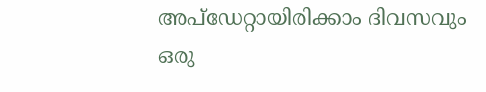അപ്ഡേറ്റായിരിക്കാം ദിവസവും
ഒരു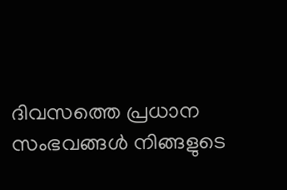ദിവസത്തെ പ്രധാന സംഭവങ്ങൾ നിങ്ങളുടെ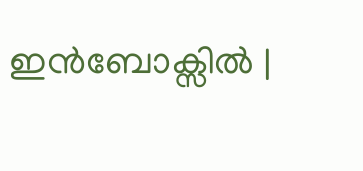ഇൻബോക്സിൽ |